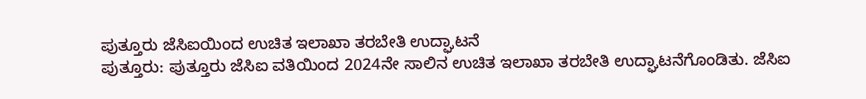ಪುತ್ತೂರು ಜೆಸಿಐಯಿಂದ ಉಚಿತ ಇಲಾಖಾ ತರಬೇತಿ ಉದ್ಘಾಟನೆ
ಪುತ್ತೂರು: ಪುತ್ತೂರು ಜೆಸಿಐ ವತಿಯಿಂದ 2024ನೇ ಸಾಲಿನ ಉಚಿತ ಇಲಾಖಾ ತರಬೇತಿ ಉದ್ಘಾಟನೆಗೊಂಡಿತು. ಜೆಸಿಐ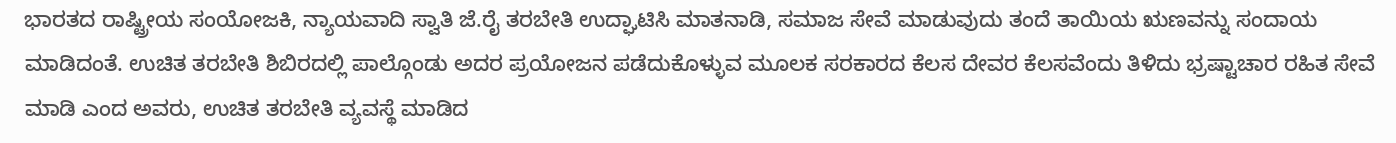ಭಾರತದ ರಾಷ್ಟ್ರೀಯ ಸಂಯೋಜಕಿ, ನ್ಯಾಯವಾದಿ ಸ್ವಾತಿ ಜೆ.ರೈ ತರಬೇತಿ ಉದ್ಘಾಟಿಸಿ ಮಾತನಾಡಿ, ಸಮಾಜ ಸೇವೆ ಮಾಡುವುದು ತಂದೆ ತಾಯಿಯ ಋಣವನ್ನು ಸಂದಾಯ ಮಾಡಿದಂತೆ. ಉಚಿತ ತರಬೇತಿ ಶಿಬಿರದಲ್ಲಿ ಪಾಲ್ಗೊಂಡು ಅದರ ಪ್ರಯೋಜನ ಪಡೆದುಕೊಳ್ಳುವ ಮೂಲಕ ಸರಕಾರದ ಕೆಲಸ ದೇವರ ಕೆಲಸವೆಂದು ತಿಳಿದು ಭ್ರಷ್ಟಾಚಾರ ರಹಿತ ಸೇವೆ ಮಾಡಿ ಎಂದ ಅವರು, ಉಚಿತ ತರಬೇತಿ ವ್ಯವಸ್ಥೆ ಮಾಡಿದ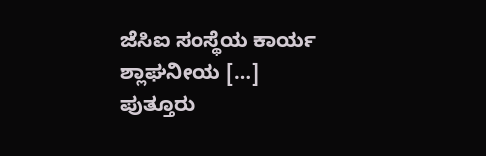ಜೆಸಿಐ ಸಂಸ್ಥೆಯ ಕಾರ್ಯ ಶ್ಲಾಘನೀಯ […]
ಪುತ್ತೂರು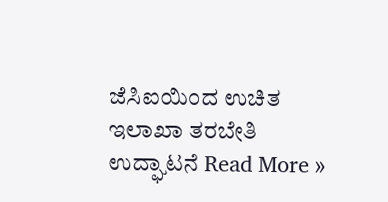ಜೆಸಿಐಯಿಂದ ಉಚಿತ ಇಲಾಖಾ ತರಬೇತಿ ಉದ್ಘಾಟನೆ Read More »